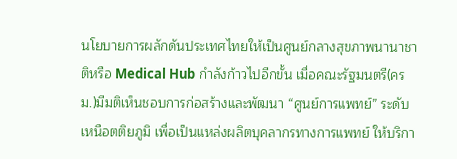นโยบายการผลักดันประเทศไทยให้เป็นศูนย์กลางสุขภาพนานาชาติหรือ Medical Hub กำลังก้าวไปอีกขั้น เมื่อคณะรัฐมนตรี(ครม.)มีมติเห็นชอบการก่อสร้างและพัฒนา “ศูนย์การแพทย์” ระดับเหนือตติยภูมิ เพื่อเป็นแหล่งผลิตบุคลากรทางการแพทย์ ให้บริกา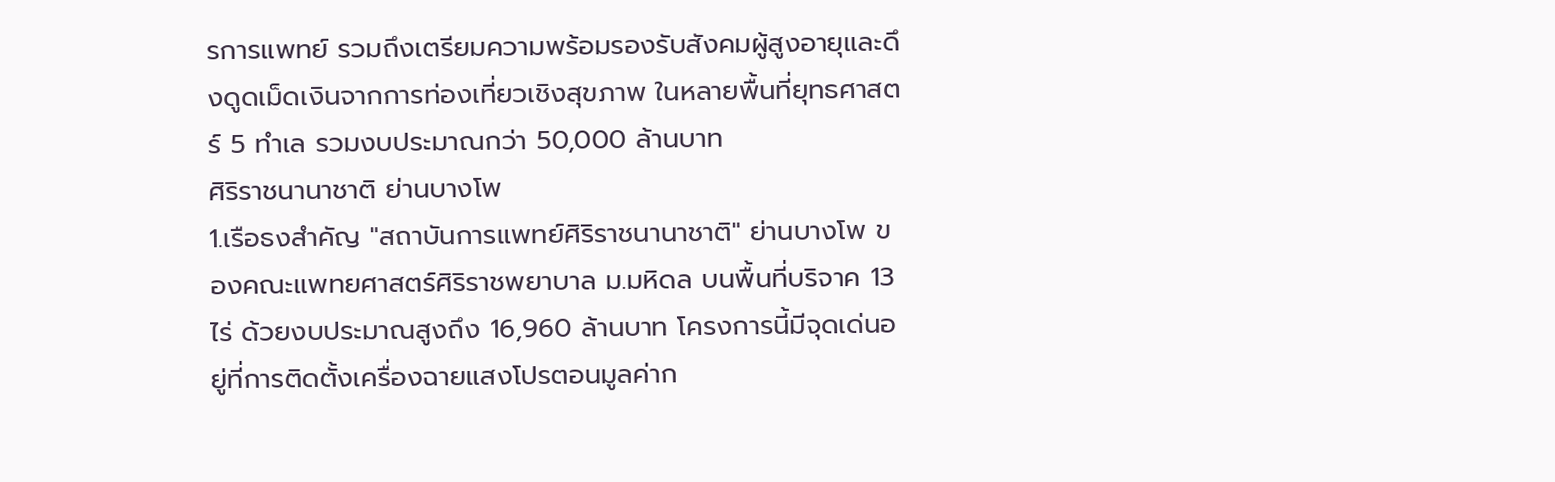รการแพทย์ รวมถึงเตรียมความพร้อมรองรับสังคมผู้สูงอายุและดึงดูดเม็ดเงินจากการท่องเที่ยวเชิงสุขภาพ ในหลายพื้นที่ยุทธศาสตร์ 5 ทำเล รวมงบประมาณกว่า 50,000 ล้านบาท
ศิริราชนานาชาติ ย่านบางโพ
1.เรือธงสำคัญ "สถาบันการแพทย์ศิริราชนานาชาติ" ย่านบางโพ ของคณะแพทยศาสตร์ศิริราชพยาบาล ม.มหิดล บนพื้นที่บริจาค 13 ไร่ ด้วยงบประมาณสูงถึง 16,960 ล้านบาท โครงการนี้มีจุดเด่นอยู่ที่การติดตั้งเครื่องฉายแสงโปรตอนมูลค่าก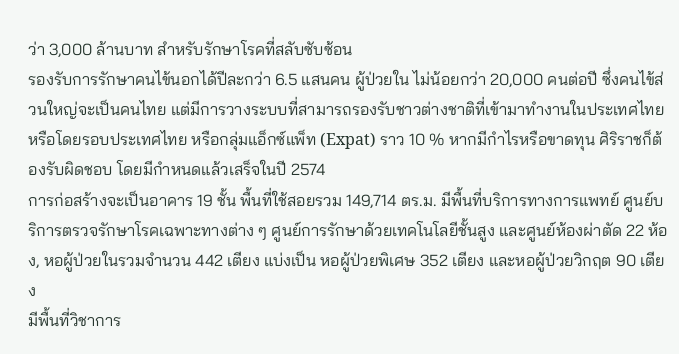ว่า 3,000 ล้านบาท สำหรับรักษาโรคที่สลับซับซ้อน
รองรับการรักษาคนไข้นอกได้ปีละกว่า 6.5 แสนคน ผู้ป่วยใน ไม่น้อยกว่า 20,000 คนต่อปี ซึ่งคนไข้ส่วนใหญ่จะเป็นคนไทย แต่มีการวางระบบที่สามารถรองรับชาวต่างชาติที่เข้ามาทำงานในประเทศไทยหรือโดยรอบประเทศไทย หรือกลุ่มแอ็กซ์แพ็ท (Expat) ราว 10 % หากมีกำไรหรือขาดทุน ศิริราชก็ต้องรับผิดชอบ โดยมีกำหนดแล้วเสร็จในปี 2574
การก่อสร้างจะเป็นอาคาร 19 ชั้น พื้นที่ใช้สอยรวม 149,714 ตร.ม. มีพื้นที่บริการทางการแพทย์ ศูนย์บริการตรวจรักษาโรคเฉพาะทางต่าง ๆ ศูนย์การรักษาด้วยเทคโนโลยีชั้นสูง และศูนย์ห้องผ่าตัด 22 ห้อง, หอผู้ป่วยในรวมจำนวน 442 เตียง แบ่งเป็น หอผู้ป่วยพิเศษ 352 เตียง และหอผู้ป่วยวิกฤต 90 เตียง
มีพื้นที่วิชาการ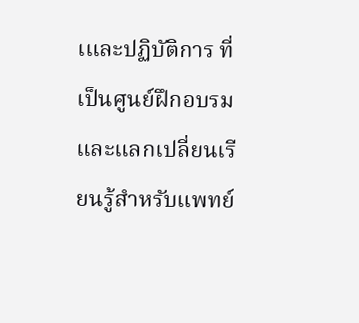เและปฏิบัติการ ที่เป็นศูนย์ฝึกอบรมและแลกเปลี่ยนเรียนรู้สำหรับแพทย์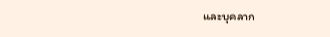และบุคลาก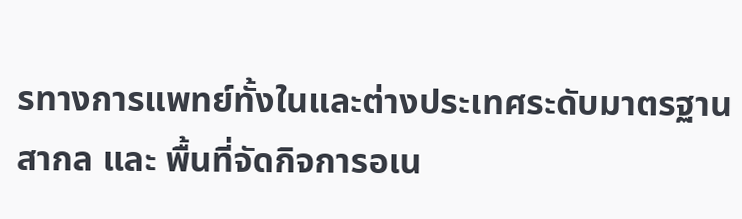รทางการแพทย์ทั้งในและต่างประเทศระดับมาตรฐานสากล และ พื้นที่จัดกิจการอเน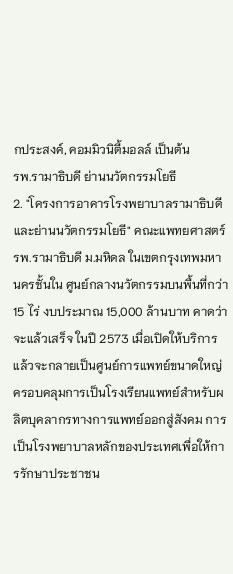กประสงค์, คอมมิวนิตี้มอลล์ เป็นต้น
รพ.รามาธิบดี ย่านนวัตกรรมโยธี
2. "โครงการอาคารโรงพยาบาลรามาธิบดี และย่านนวัตกรรมโยธี" คณะแพทยศาสตร์รพ.รามาธิบดี ม.มหิดล ในเขตกรุงเทพมหานครชั้นใน ศูนย์กลางนวัตกรรมบนพื้นที่กว่า 15 ไร่ งบประมาณ 15,000 ล้านบาท คาดว่าจะแล้วเสร็จ ในปี 2573 เมื่อเปิดให้บริการแล้วจะกลายเป็นศูนย์การแพทย์ขนาดใหญ่ ครอบคลุมการเป็นโรงเรียนแพทย์สำหรับผลิตบุคลากรทางการแพทย์ออกสู่สังคม การเป็นโรงพยาบาลหลักของประเทศเพื่อให้การรักษาประชาชน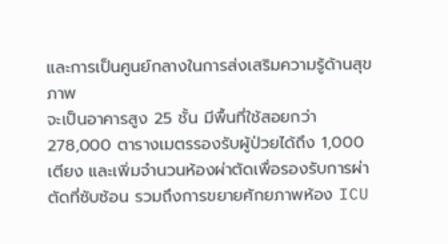และการเป็นศูนย์กลางในการส่งเสริมความรู้ด้านสุขภาพ
จะเป็นอาคารสูง 25 ชั้น มีพื้นที่ใช้สอยกว่า 278,000 ตารางเมตรรองรับผู้ป่วยได้ถึง 1,000 เตียง และเพิ่มจำนวนห้องผ่าตัดเพื่อรองรับการผ่าตัดที่ซับซ้อน รวมถึงการขยายศักยภาพห้อง ICU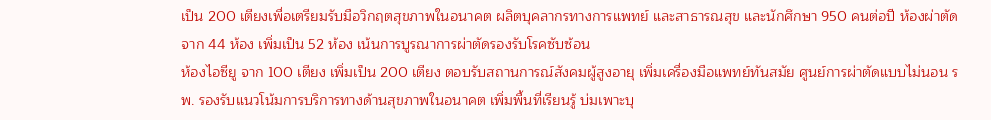เป็น 200 เตียงเพื่อเตรียมรับมือวิกฤตสุขภาพในอนาคต ผลิตบุคลากรทางการแพทย์ และสาธารณสุข และนักศึกษา 950 คนต่อปี ห้องผ่าตัดจาก 44 ห้อง เพิ่มเป็น 52 ห้อง เน้นการบูรณาการผ่าตัดรองรับโรคซับซ้อน
ห้องไอซียู จาก 100 เตียง เพิ่มเป็น 200 เตียง ตอบรับสถานการณ์สังคมผู้สูงอายุ เพิ่มเครื่องมือแพทย์ทันสมัย ศูนย์การผ่าตัดแบบไม่นอน รพ. รองรับแนวโน้มการบริการทางด้านสุขภาพในอนาคต เพิ่มพื้นที่เรียนรู้ บ่มเพาะบุ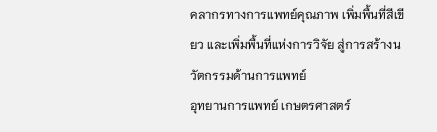คลากรทางการแพทย์คุณภาพ เพิ่มพื้นที่สีเขียว และเพิ่มพื้นที่แห่งการวิจัย สู่การสร้างนวัตกรรมด้านการแพทย์
อุทยานการแพทย์ เกษตรศาสตร์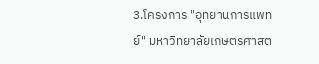3.โครงการ "อุทยานการแพทย์" มหาวิทยาลัยเกษตรศาสต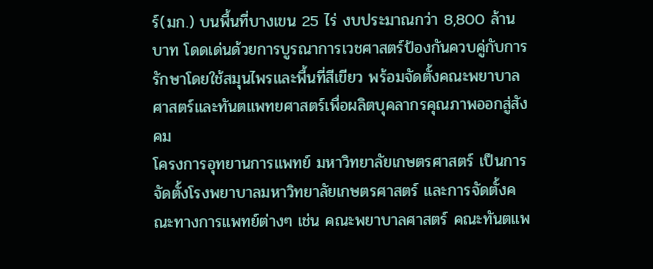ร์(มก.) บนพื้นที่บางเขน 25 ไร่ งบประมาณกว่า 8,800 ล้านบาท โดดเด่นด้วยการบูรณาการเวชศาสตร์ป้องกันควบคู่กับการรักษาโดยใช้สมุนไพรและพื้นที่สีเขียว พร้อมจัดตั้งคณะพยาบาลศาสตร์และทันตแพทยศาสตร์เพื่อผลิตบุคลากรคุณภาพออกสู่สังคม
โครงการอุทยานการแพทย์ มหาวิทยาลัยเกษตรศาสตร์ เป็นการจัดตั้งโรงพยาบาลมหาวิทยาลัยเกษตรศาสตร์ และการจัดตั้งคณะทางการแพทย์ต่างๆ เช่น คณะพยาบาลศาสตร์ คณะทันตแพ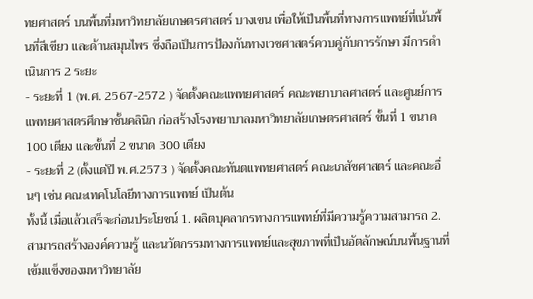ทยศาสตร์ บนพื้นที่มหาวิทยาลัยเกษตรศาสตร์ บางเขน เพื่อให้เป็นพื้นที่ทางการแพทย์ที่เน้นพื้นที่สีเขียว และด้านสมุนไพร ซึ่งถือเป็นการป้องกันทางเวชศาสตร์ควบคู่กับการรักษา มีการดำเนินการ 2 ระยะ
- ระยะที่ 1 (พ.ศ. 2567-2572 ) จัดตั้งคณะแพทยศาสตร์ คณะพยาบาลศาสตร์ และศูนย์การแพทยศาสตรศึกษาชั้นคลินิก ก่อสร้างโรงพยาบาลมหาวิทยาลัยเกษตรศาสตร์ ขั้นที่ 1 ขนาด 100 เตียง และขั้นที่ 2 ขนาด 300 เตียง
- ระยะที่ 2 (ตั้งแต่ปี พ.ศ.2573 ) จัดตั้งคณะทันตแพทยศาสตร์ คณะเภสัชศาสตร์ และคณะอื่นๆ เช่น คณะเทคโนโลยีทางการแพทย์ เป็นต้น
ทั้งนี้ เมื่อแล้วเสร็จะก่อนประโยชน์ 1. ผลิตบุคลากรทางการแพทย์ที่มีความรู้ความสามารถ 2. สามารถสร้างองค์ความรู้ และนวัตกรรมทางการแพทย์และสุขภาพที่เป็นอัตลักษณ์บนพื้นฐานที่เข้มแข็งของมหาวิทยาลัย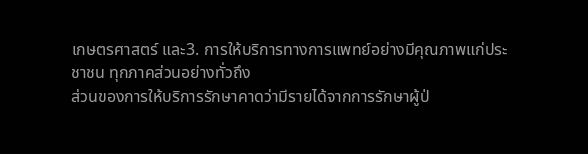เกษตรศาสตร์ และ3. การให้บริการทางการแพทย์อย่างมีคุณภาพแก่ประชาชน ทุกภาคส่วนอย่างทั่วถึง
ส่วนของการให้บริการรักษาคาดว่ามีรายได้จากการรักษาผู้ป่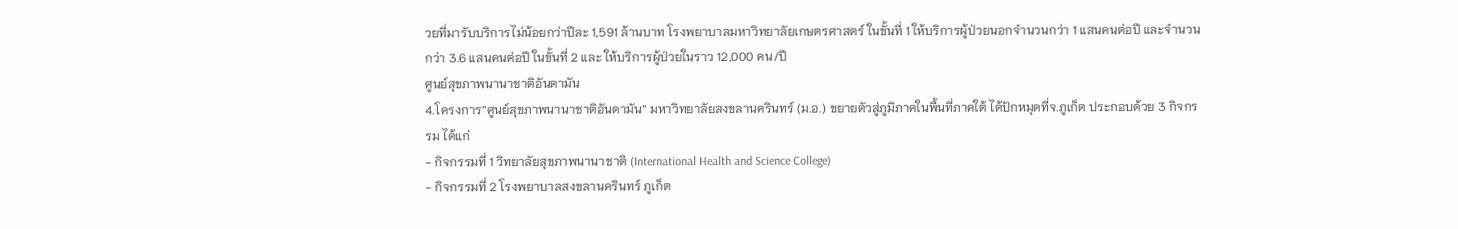วยที่มารับบริการไม่น้อยกว่าปีละ 1,591 ล้านบาท โรงพยาบาลมหาวิทยาลัยเกษตรศาสตร์ ในขั้นที่ 1 ให้บริการผู้ป่วยนอกจำนวนกว่า 1 แสนคนต่อปี และจำนวนกว่า 3.6 แสนคนต่อปี ในขั้นที่ 2 และ ให้บริการผู้ป่วยในราว 12,000 คน/ปี
ศูนย์สุขภาพนานาชาติอันดามัน
4.โครงการ”ศูนย์สุขภาพนานาชาติอันดามัน” มหาวิทยาลัยสงขลานครินทร์ (ม.อ.) ขยายตัวสู่ภูมิภาคในพื้นที่ภาคใต้ ได้ปักหมุดที่จ.ภูเก็ต ประกอบด้วย 3 กิจกรรม ได้แก่
- กิจกรรมที่ 1 วิทยาลัยสุขภาพนานาชาติ (International Health and Science College)
- กิจกรรมที่ 2 โรงพยาบาลสงขลานครินทร์ ภูเก็ต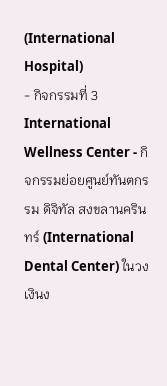(International Hospital)
- กิจกรรมที่ 3 International Wellness Center - กิจกรรมย่อยศูนย์ทันตกรรม ดิจิทัล สงขลานครินทร์ (International Dental Center) ในวงเงินง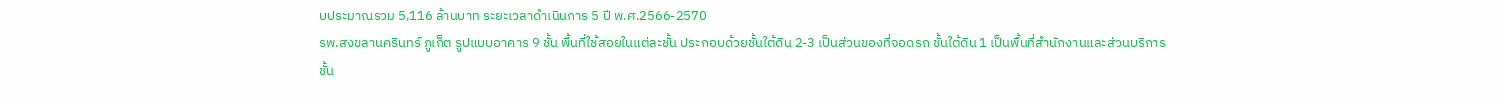บประมาณรวม 5,116 ล้านบาท ระยะเวลาดำเนินการ 5 ปี พ.ศ.2566-2570
รพ.สงขลานครินทร์ ภูเก็ต รูปแบบอาคาร 9 ชั้น พื้นที่ใช้สอยในแต่ละชั้น ประกอบด้วยชั้นใต้ดิน 2-3 เป็นส่วนของที่จอดรถ ชั้นใต้ดิน 1 เป็นพื้นที่สำนักงานและส่วนบริการ ชั้น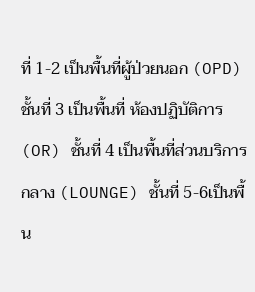ที่ 1-2 เป็นพื้นที่ผู้ป่วยนอก (OPD) ชั้นที่ 3 เป็นพื้นที่ ห้องปฏิบัติการ (OR) ชั้นที่ 4 เป็นพื้นที่ส่วนบริการกลาง (LOUNGE) ชั้นที่ 5-6เป็นพื้น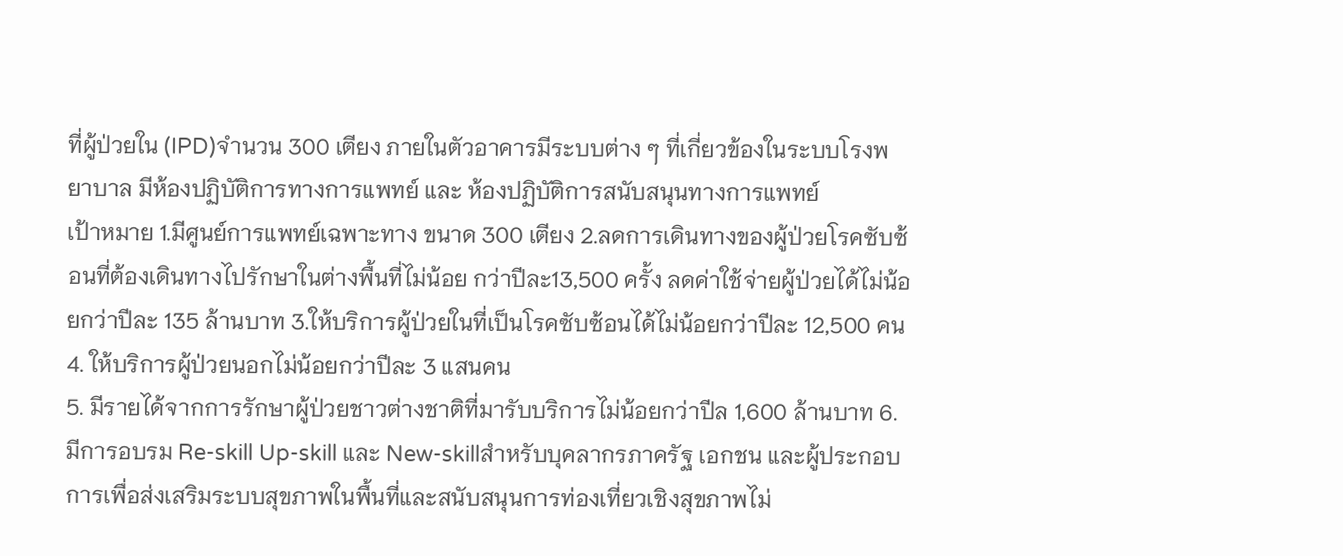ที่ผู้ป่วยใน (IPD)จำนวน 300 เตียง ภายในตัวอาคารมีระบบต่าง ๆ ที่เกี่ยวข้องในระบบโรงพยาบาล มีห้องปฏิบัติการทางการแพทย์ และ ห้องปฏิบัติการสนับสนุนทางการแพทย์
เป้าหมาย 1.มีศูนย์การแพทย์เฉพาะทาง ขนาด 300 เตียง 2.ลดการเดินทางของผู้ป่วยโรคซับซ้อนที่ต้องเดินทางไปรักษาในต่างพื้นที่ไม่น้อย กว่าปีละ13,500 ครั้ง ลดค่าใช้จ่ายผู้ป่วยได้ไม่น้อยกว่าปีละ 135 ล้านบาท 3.ให้บริการผู้ป่วยในที่เป็นโรคซับซ้อนได้ไม่น้อยกว่าปีละ 12,500 คน 4. ให้บริการผู้ป่วยนอกไม่น้อยกว่าปีละ 3 แสนคน
5. มีรายได้จากการรักษาผู้ป่วยชาวต่างชาติที่มารับบริการไม่น้อยกว่าปีล 1,600 ล้านบาท 6. มีการอบรม Re-skill Up-skill และ New-skillสำหรับบุคลากรภาครัฐ เอกชน และผู้ประกอบการเพื่อส่งเสริมระบบสุขภาพในพื้นที่และสนับสนุนการท่องเที่ยวเชิงสุขภาพไม่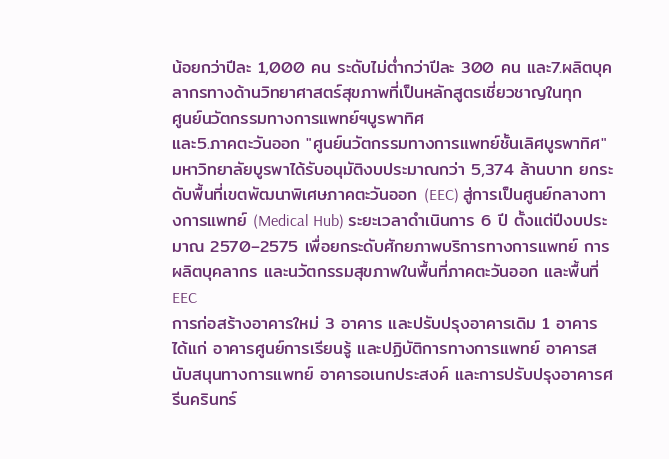น้อยกว่าปีละ 1,000 คน ระดับไม่ต่ำกว่าปีละ 300 คน และ7.ผลิตบุคลากรทางด้านวิทยาศาสตร์สุขภาพที่เป็นหลักสูตรเชี่ยวชาญในทุก
ศูนย์นวัตกรรมทางการแพทย์ฯบูรพาทิศ
และ5.ภาคตะวันออก "ศูนย์นวัตกรรมทางการแพทย์ชั้นเลิศบูรพาทิศ" มหาวิทยาลัยบูรพาได้รับอนุมัติงบประมาณกว่า 5,374 ล้านบาท ยกระดับพื้นที่เขตพัฒนาพิเศษภาคตะวันออก (EEC) สู่การเป็นศูนย์กลางทางการแพทย์ (Medical Hub) ระยะเวลาดำเนินการ 6 ปี ตั้งแต่ปีงบประมาณ 2570–2575 เพื่อยกระดับศักยภาพบริการทางการแพทย์ การผลิตบุคลากร และนวัตกรรมสุขภาพในพื้นที่ภาคตะวันออก และพื้นที่ EEC
การก่อสร้างอาคารใหม่ 3 อาคาร และปรับปรุงอาคารเดิม 1 อาคาร ได้แก่ อาคารศูนย์การเรียนรู้ และปฏิบัติการทางการแพทย์ อาคารสนับสนุนทางการแพทย์ อาคารอเนกประสงค์ และการปรับปรุงอาคารศรีนครินทร์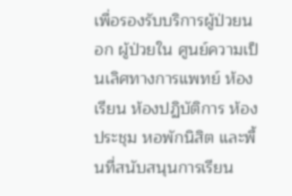เพื่อรองรับบริการผู้ป่วยนอก ผู้ป่วยใน ศูนย์ความเป็นเลิศทางการแพทย์ ห้องเรียน ห้องปฏิบัติการ ห้องประชุม หอพักนิสิต และพื้นที่สนับสนุนการเรียน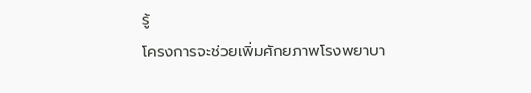รู้
โครงการจะช่วยเพิ่มศักยภาพโรงพยาบา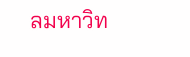ลมหาวิท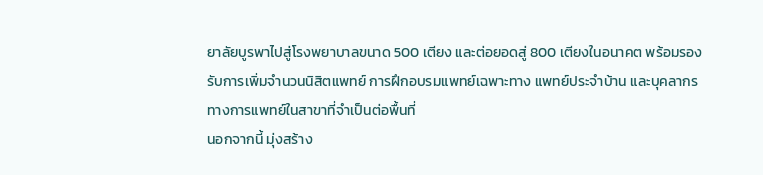ยาลัยบูรพาไปสู่โรงพยาบาลขนาด 500 เตียง และต่อยอดสู่ 800 เตียงในอนาคต พร้อมรองรับการเพิ่มจำนวนนิสิตแพทย์ การฝึกอบรมแพทย์เฉพาะทาง แพทย์ประจำบ้าน และบุคลากรทางการแพทย์ในสาขาที่จำเป็นต่อพื้นที่
นอกจากนี้ มุ่งสร้าง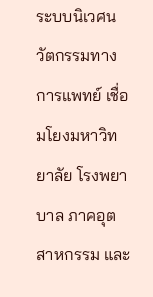ระบบนิเวศนวัตกรรมทางการแพทย์ เชื่อมโยงมหาวิทยาลัย โรงพยาบาล ภาคอุตสาหกรรม และ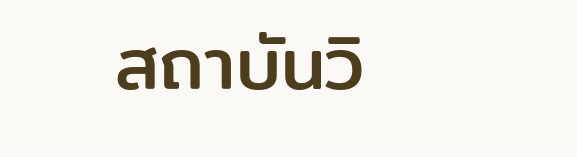สถาบันวิ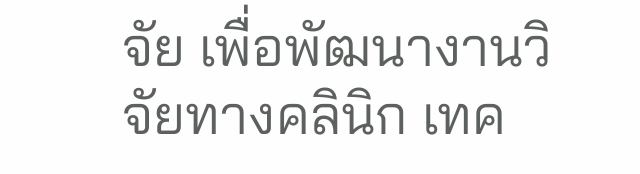จัย เพื่อพัฒนางานวิจัยทางคลินิก เทค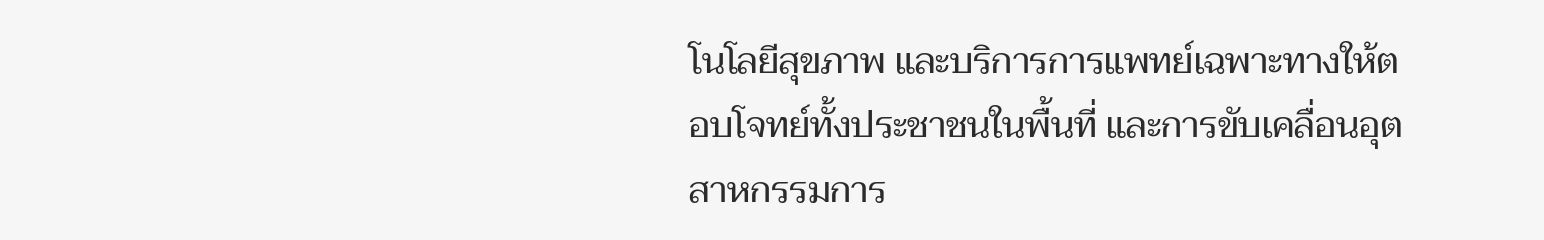โนโลยีสุขภาพ และบริการการแพทย์เฉพาะทางให้ตอบโจทย์ทั้งประชาชนในพื้นที่ และการขับเคลื่อนอุตสาหกรรมการ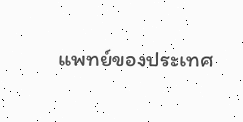แพทย์ของประเทศ